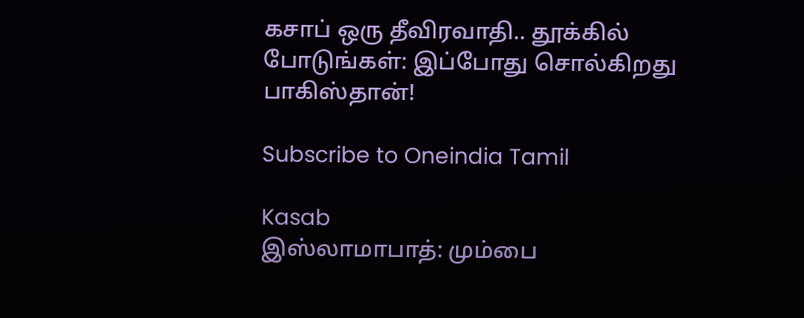கசாப் ஒரு தீவிரவாதி.. தூக்கில் போடுங்கள்: இப்போது சொல்கிறது பாகிஸ்தான்!

Subscribe to Oneindia Tamil

Kasab
இஸ்லாமாபாத்: மும்பை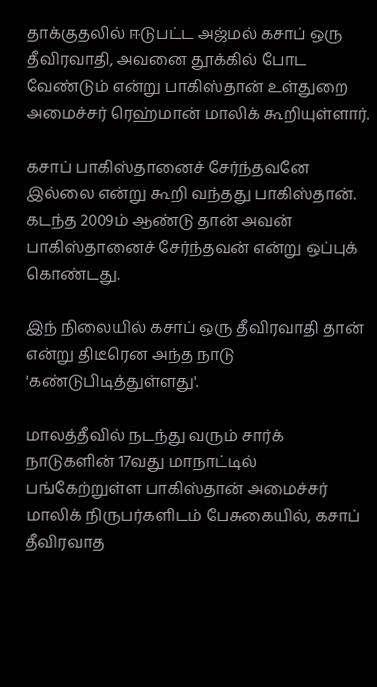தாக்குதலில் ஈடுபட்ட அஜ்மல் கசாப் ஒரு தீவிரவாதி, அவனை தூக்கில் போட வேண்டும் என்று பாகிஸ்தான் உள்துறை அமைச்சர் ரெஹ்மான் மாலிக் கூறியுள்ளார்.

கசாப் பாகிஸ்தானைச் சேர்ந்தவனே இல்லை என்று கூறி வந்தது பாகிஸ்தான். கடந்த 2009ம் ஆண்டு தான் அவன் பாகிஸ்தானைச் சேர்ந்தவன் என்று ஒப்புக் கொண்டது.

இந் நிலையில் கசாப் ஒரு தீவிரவாதி தான் என்று திடீரென அந்த நாடு 'கண்டுபிடித்துள்ளது'.

மாலத்தீவில் நடந்து வரும் சார்க் நாடுகளின் 17வது மாநாட்டில் பங்கேற்றுள்ள பாகிஸ்தான் அமைச்சர் மாலிக் நிருபர்களிடம் பேசுகையில், கசாப் தீவிரவாத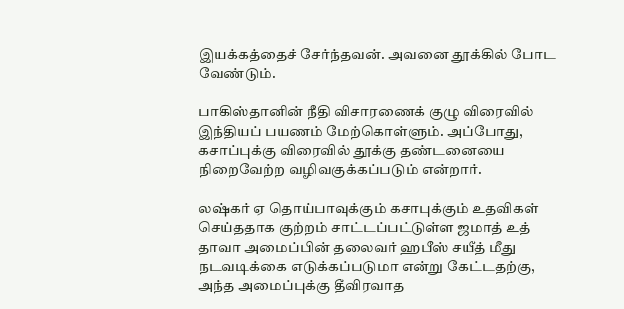இயக்கத்தைச் சேர்ந்தவன். அவனை தூக்கில் போட வேண்டும்.

பாகிஸ்தானின் நீதி விசாரணைக் குழு விரைவில் இந்தியப் பயணம் மேற்கொள்ளும். அப்போது, கசாப்புக்கு விரைவில் தூக்கு தண்டனையை நிறைவேற்ற வழிவகுக்கப்படும் என்றார்.

லஷ்கர் ஏ தொய்பாவுக்கும் கசாபுக்கும் உதவிகள் செய்ததாக குற்றம் சாட்டப்பட்டுள்ள ஜமாத் உத் தாவா அமைப்பின் தலைவர் ஹபீஸ் சயீத் மீது நடவடிக்கை எடுக்கப்படுமா என்று கேட்டதற்கு, அந்த அமைப்புக்கு தீவிரவாத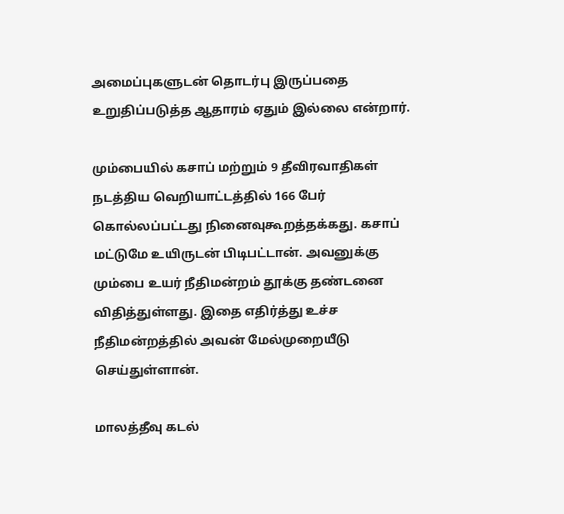அமைப்புகளுடன் தொடர்பு இருப்பதை உறுதிப்படுத்த ஆதாரம் ஏதும் இல்லை என்றார்.

மும்பையில் கசாப் மற்றும் 9 தீவிரவாதிகள் நடத்திய வெறியாட்டத்தில் 166 பேர் கொல்லப்பட்டது நினைவுகூறத்தக்கது. கசாப் மட்டுமே உயிருடன் பிடிபட்டான். அவனுக்கு மும்பை உயர் நீதிமன்றம் தூக்கு தண்டனை விதித்துள்ளது. இதை எதிர்த்து உச்ச நீதிமன்றத்தில் அவன் மேல்முறையீடு செய்துள்ளான்.

மாலத்தீவு கடல்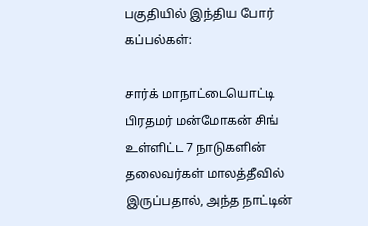பகுதியில் இந்திய போர் கப்பல்கள்:

சார்க் மாநாட்டையொட்டி பிரதமர் மன்மோகன் சிங் உள்ளிட்ட 7 நாடுகளின் தலைவர்கள் மாலத்தீவில் இருப்பதால், அந்த நாட்டின்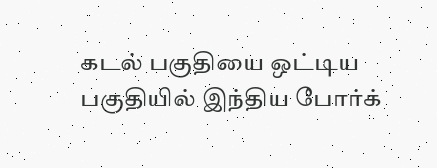கடல் பகுதியை ஒட்டிய பகுதியில் இந்திய போர்க்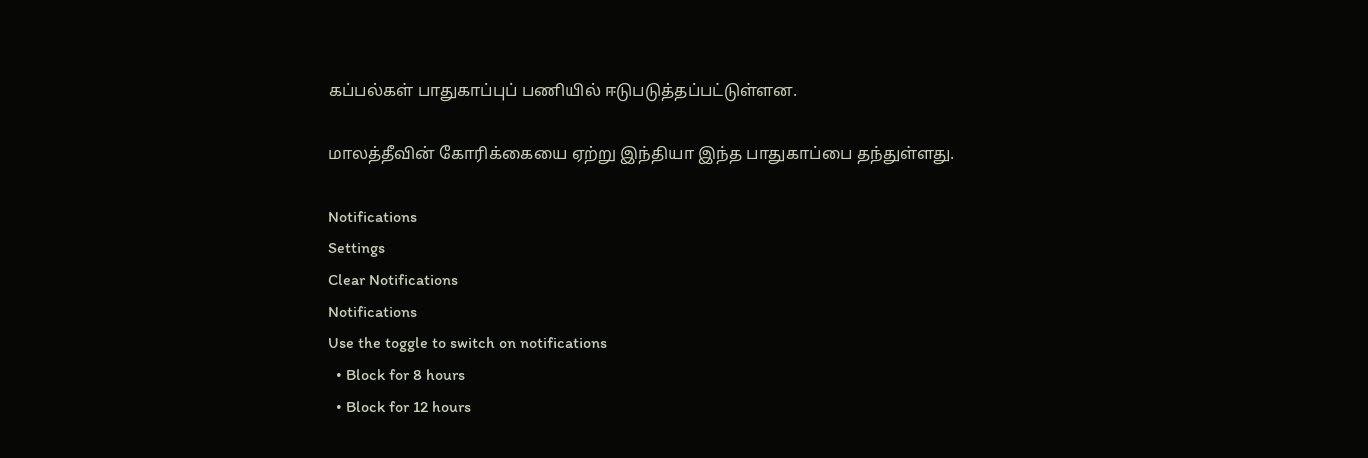கப்பல்கள் பாதுகாப்புப் பணியில் ஈடுபடுத்தப்பட்டுள்ளன.

மாலத்தீவின் கோரிக்கையை ஏற்று இந்தியா இந்த பாதுகாப்பை தந்துள்ளது.

Notifications
Settings
Clear Notifications
Notifications
Use the toggle to switch on notifications
  • Block for 8 hours
  • Block for 12 hours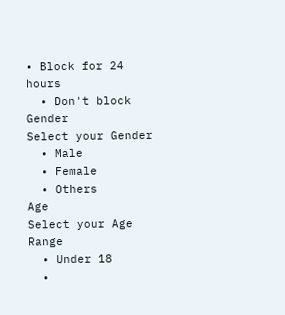• Block for 24 hours
  • Don't block
Gender
Select your Gender
  • Male
  • Female
  • Others
Age
Select your Age Range
  • Under 18
  •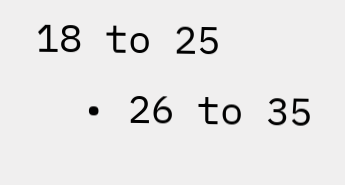18 to 25
  • 26 to 35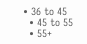• 36 to 45
  • 45 to 55
  • 55+